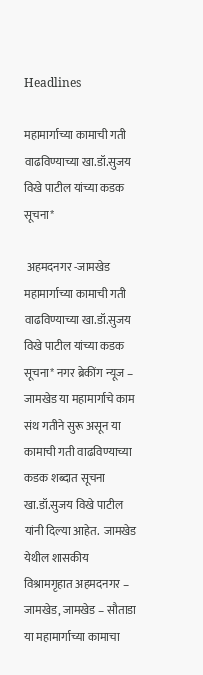Headlines

महामार्गाच्या कामाची गती वाढविण्याच्या खा.डॉ.सुजय विखे पाटील यांच्या कडक सूचना*

 अहमदनगर -जामखेड महामार्गाच्या कामाची गती वाढविण्याच्या खा.डॉ.सुजय विखे पाटील यांच्या कडक सूचना* नगर ब्रेकींग न्यूज – जामखेड या महामार्गाचे काम संथ गतीने सुरू असून या कामाची गती वाढविण्याच्या कडक शब्दात सूचना खा.डॉ.सुजय विखे पाटील यांनी दिल्या आहेत.  जामखेड येथील शासकीय विश्रामगृहात अहमदनगर – जामखेड, जामखेड – सौताडा या महामार्गाच्या कामाचा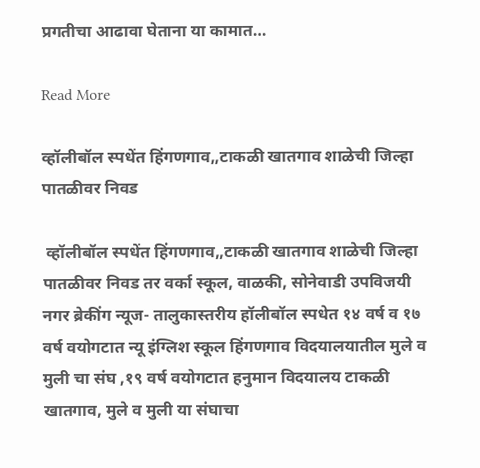प्रगतीचा आढावा घेताना या कामात…

Read More

व्हॉलीबॉल स्पधेंत हिंगणगाव,,टाकळी खातगाव शाळेची जिल्हा पातळीवर निवड

 व्हॉलीबॉल स्पधेंत हिंगणगाव,,टाकळी खातगाव शाळेची जिल्हा पातळीवर निवड तर वर्का स्कूल, वाळकी, सोनेवाडी उपविजयी नगर ब्रेकींग न्यूज- तालुकास्तरीय हॉलीबॉल स्पधेत १४ वर्ष व १७ वर्ष वयोगटात न्यू इंग्लिश स्कूल हिंगणगाव विदयालयातील मुले व मुली चा संघ ,१९ वर्ष वयोगटात हनुमान विदयालय टाकळी खातगाव, मुले व मुली या संघाचा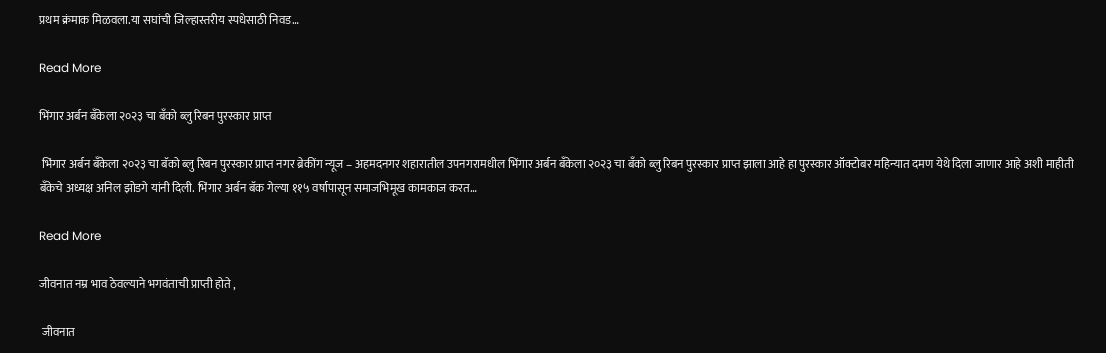प्रथम क्रंमाक मिळवला.या सघांची जिल्हास्तरीय स्पधेसाठी निवड…

Read More

भिंगार अर्बन बँकेला २०२३ चा बँको ब्लु रिबन पुरस्कार प्राप्त

 भिंगार अर्बन बँकेला २०२३ चा बॅको ब्लु रिबन पुरस्कार प्राप्त नगर ब्रेकींग न्यूज – अहमदनगर शहारातील उपनगरामधील भिंगार अर्बन बँकेला २०२३ चा बँको ब्लु रिबन पुरस्कार प्राप्त झाला आहे हा पुरस्कार ऑक्टोबर महिन्यात दमण येथे दिला जाणार आहे अशी माहीती बँकेचे अध्यक्ष अनिल झोडगे यांनी दिली. भिंगार अर्बन बॅक गेल्या ११५ वर्षापासून समाजभिमूख कामकाज करत…

Read More

जीवनात नम्र भाव ठेवल्याने भगवंताची प्राप्ती होते ,

 जीवनात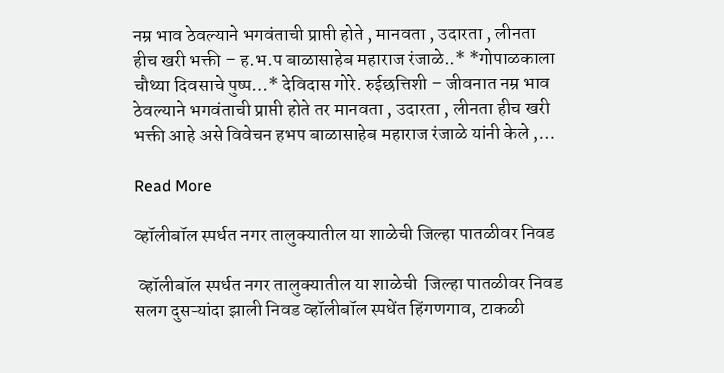नम्र भाव ठेवल्याने भगवंताची प्राप्ती होते , मानवता , उदारता , लीनता हीच खरी भक्ती – ह.भ.प बाळासाहेब महाराज रंजाळे..* *गोपाळकाला चौथ्या दिवसाचे पुष्प…* देविदास गोरे. रुईछत्तिशी – जीवनात नम्र भाव ठेवल्याने भगवंताची प्राप्ती होते तर मानवता , उदारता , लीनता हीच खरी भक्ती आहे असे विवेचन हभप बाळासाहेब महाराज रंजाळे यांनी केले ,…

Read More

व्हॉलीबॉल स्पर्धत नगर तालुक्यातील या शाळेची जिल्हा पातळीवर निवड

 व्हॉलीबॉल स्पर्धत नगर तालुक्यातील या शाळेची  जिल्हा पातळीवर निवड सलग दुसऱ्यांदा झाली निवड व्हॉलीबॉल स्पधेंत हिंगणगाव, टाकळी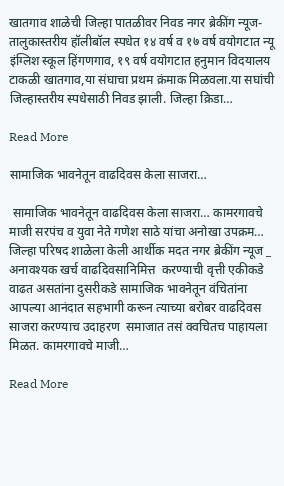खातगाव शाळेची जिल्हा पातळीवर निवड नगर ब्रेकींग न्यूज-तालुकास्तरीय हॉलीबॉल स्पधेत १४ वर्ष व १७ वर्ष वयोगटात न्यू इंग्लिश स्कूल हिंगणगाव, १९ वर्ष वयोगटात हनुमान विदयालय टाकळी खातगाव,या संघाचा प्रथम क्रंमाक मिळवला.या सघांची जिल्हास्तरीय स्पधेसाठी निवड झाली. जिल्हा क्रिडा…

Read More

सामाजिक भावनेतून वाढदिवस केला साजरा…

 सामाजिक भावनेतून वाढदिवस केला साजरा… कामरगावचे माजी सरपंच व युवा नेते गणेश साठे यांचा अनोखा उपक्रम… जिल्हा परिषद शाळेला केली आर्थीक मदत नगर ब्रेकींग न्यूज _ अनावश्यक खर्च वाढदिवसानिमित्त  करण्याची वृत्ती एकीकडे  वाढत असतांना दुसरीकडे सामाजिक भावनेतून वंचितांना आपल्या आनंदात सहभागी करून त्याच्या बरोबर वाढदिवस साजरा करण्याच उदाहरण  समाजात तसं क्वचितच पाहायला मिळत. कामरगावचे माजी…

Read More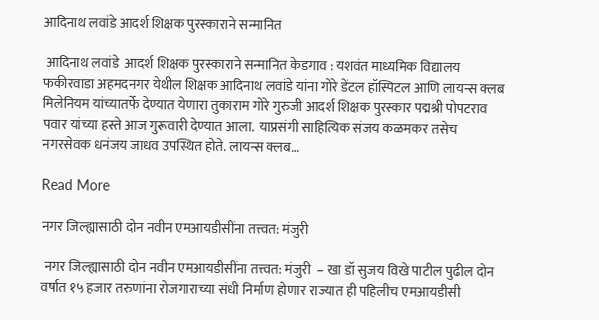आदिनाथ लवांडे आदर्श शिक्षक पुरस्काराने सन्मानित

 आदिनाथ लवांडे  आदर्श शिक्षक पुरस्काराने सन्मानित केडगाव : यशवंत माध्यमिक विद्यालय फकीरवाडा अहमदनगर येथील शिक्षक आदिनाथ लवांडे यांना गोरे डेंटल हॉस्पिटल आणि लायन्स क्लब मिलेनियम यांच्यातर्फे देण्यात येणारा तुकाराम गोरे गुरुजी आदर्श शिक्षक पुरस्कार पद्मश्री पोपटराव पवार यांच्या हस्ते आज गुरूवारी देण्यात आला.  याप्रसंगी साहित्यिक संजय कळमकर तसेच नगरसेवक धनंजय जाधव उपस्थित होते. लायन्स क्लब…

Read More

नगर जिल्ह्यासाठी दोन नवीन एमआयडीसींना तत्त्वत: मंजुरी

 नगर जिल्ह्यासाठी दोन नवीन एमआयडीसींना तत्त्वत: मंजुरी  – खा डॉ सुजय विखे पाटील पुढील दोन वर्षात १५ हजार तरुणांना रोजगाराच्या संधी निर्माण होणार राज्यात ही पहिलीच एमआयडीसी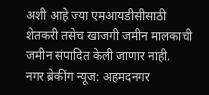अशी आहे ज्या एमआयडीसीसाठी शेतकरी तसेच खाजगी जमीन मालकाची जमीन संपादित केली जाणार नाही.  नगर ब्रेकींग न्यूज: अहमदनगर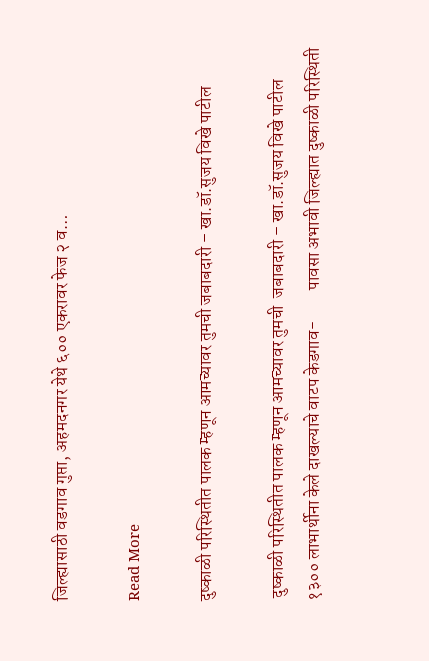जिल्ह्यासाठी वडगाव गुप्ता, अहमदनगर येथे ६०० एकरावर फेज २ व…

Read More

दुष्काळी परिस्थितीत पालक म्हणून आमच्यावर तुमची जबाबदारी – खा.डॉ.सुजय विखे पाटील

 दुष्काळी परिस्थितीत पालक म्हणून आमच्यावर तुमची  जबाबदारी – खा.डॉ.सुजय विखे पाटील १३०० लाभार्थीना केले दाखल्याचे वाटप केडगाव-         पावसा अभावी जिल्ह्यात दुष्काळी परिस्थिती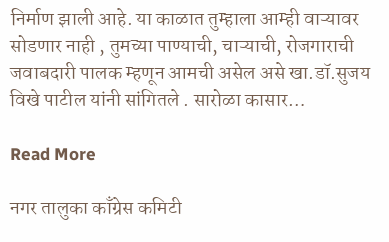निर्माण झाली आहे. या काळात तुम्हाला आम्ही वाऱ्यावर सोडणार नाही , तुमच्या पाण्याची, चाऱ्याची, रोजगाराची जवाबदारी पालक म्हणून आमची असेल असे खा.डॉ.सुजय विखे पाटील यांनी सांगितले . सारोळा कासार…

Read More

नगर तालुका काँग्रेस कमिटी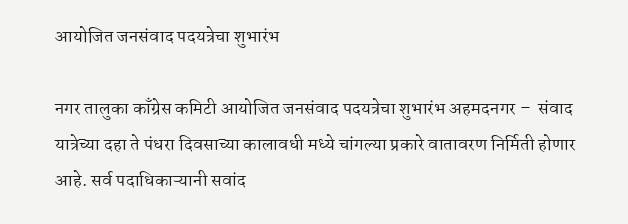आयोजित जनसंवाद पदयत्रेचा शुभारंभ

नगर तालुका काँग्रेस कमिटी आयोजित जनसंवाद पदयत्रेचा शुभारंभ अहमदनगर –  संवाद यात्रेच्या दहा ते पंधरा दिवसाच्या कालावधी मध्ये चांगल्या प्रकारे वातावरण निर्मिती होणार आहे. सर्व पदाधिकाऱ्यानी सवांद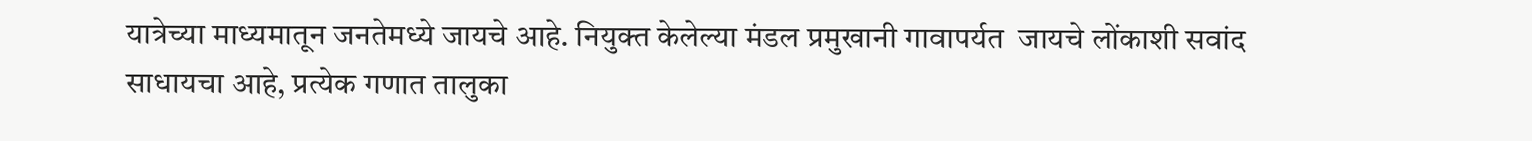यात्रेच्या माध्यमातून जनतेमध्ये जायचे आहे. नियुक्त केलेल्या मंडल प्रमुखानी गावापर्यत  जायचे लोंकाशी सवांद साधायचा आहे, प्रत्येक गणात तालुका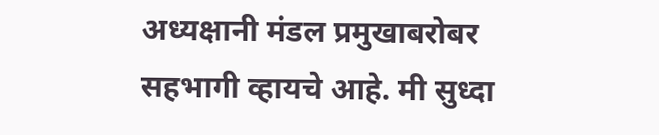अध्यक्षानी मंडल प्रमुखाबरोबर सहभागी व्हायचे आहे. मी सुध्दा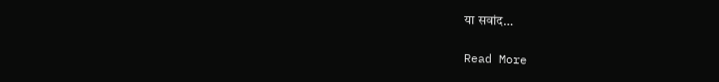या सवांद…

Read More